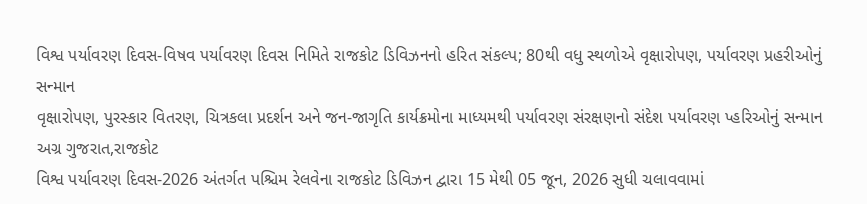વિશ્વ પર્યાવરણ દિવસ-વિષવ પર્યાવરણ દિવસ નિમિતે રાજકોટ ડિવિઝનનો હરિત સંકલ્પ; 80થી વધુ સ્થળોએ વૃક્ષારોપણ, પર્યાવરણ પ્રહરીઓનું સન્માન
વૃક્ષારોપણ, પુરસ્કાર વિતરણ, ચિત્રકલા પ્રદર્શન અને જન-જાગૃતિ કાર્યક્રમોના માધ્યમથી પર્યાવરણ સંરક્ષણનો સંદેશ પર્યાવરણ પ્હરિઓનું સન્માન
અગ્ર ગુજરાત,રાજકોટ
વિશ્વ પર્યાવરણ દિવસ-2026 અંતર્ગત પશ્ચિમ રેલવેના રાજકોટ ડિવિઝન દ્વારા 15 મેથી 05 જૂન, 2026 સુધી ચલાવવામાં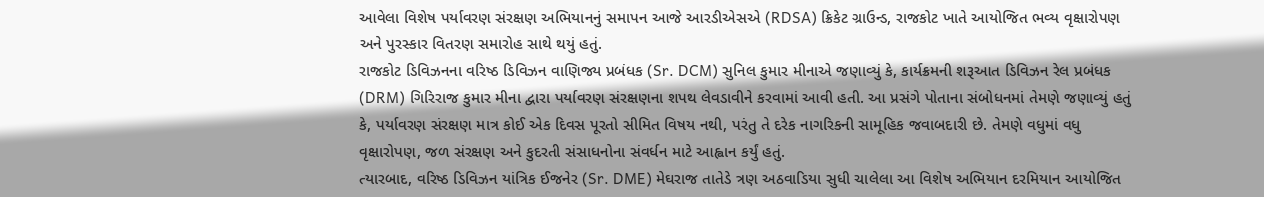આવેલા વિશેષ પર્યાવરણ સંરક્ષણ અભિયાનનું સમાપન આજે આરડીએસએ (RDSA) ક્રિકેટ ગ્રાઉન્ડ, રાજકોટ ખાતે આયોજિત ભવ્ય વૃક્ષારોપણ અને પુરસ્કાર વિતરણ સમારોહ સાથે થયું હતું.
રાજકોટ ડિવિઝનના વરિષ્ઠ ડિવિઝન વાણિજ્ય પ્રબંધક (Sr. DCM) સુનિલ કુમાર મીનાએ જણાવ્યું કે, કાર્યક્રમની શરૂઆત ડિવિઝન રેલ પ્રબંધક (DRM) ગિરિરાજ કુમાર મીના દ્વારા પર્યાવરણ સંરક્ષણના શપથ લેવડાવીને કરવામાં આવી હતી. આ પ્રસંગે પોતાના સંબોધનમાં તેમણે જણાવ્યું હતું કે, પર્યાવરણ સંરક્ષણ માત્ર કોઈ એક દિવસ પૂરતો સીમિત વિષય નથી, પરંતુ તે દરેક નાગરિકની સામૂહિક જવાબદારી છે. તેમણે વધુમાં વધુ વૃક્ષારોપણ, જળ સંરક્ષણ અને કુદરતી સંસાધનોના સંવર્ધન માટે આહ્વાન કર્યું હતું.
ત્યારબાદ, વરિષ્ઠ ડિવિઝન યાંત્રિક ઈજનેર (Sr. DME) મેઘરાજ તાતેડે ત્રણ અઠવાડિયા સુધી ચાલેલા આ વિશેષ અભિયાન દરમિયાન આયોજિત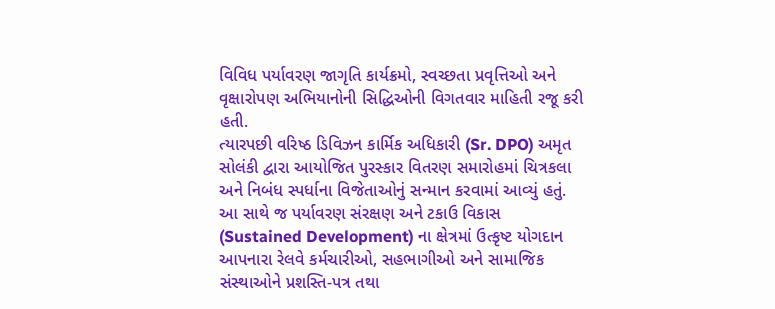વિવિધ પર્યાવરણ જાગૃતિ કાર્યક્રમો, સ્વચ્છતા પ્રવૃત્તિઓ અને વૃક્ષારોપણ અભિયાનોની સિદ્ધિઓની વિગતવાર માહિતી રજૂ કરી હતી.
ત્યારપછી વરિષ્ઠ ડિવિઝન કાર્મિક અધિકારી (Sr. DPO) અમૃત સોલંકી દ્વારા આયોજિત પુરસ્કાર વિતરણ સમારોહમાં ચિત્રકલા અને નિબંધ સ્પર્ધાના વિજેતાઓનું સન્માન કરવામાં આવ્યું હતું. આ સાથે જ પર્યાવરણ સંરક્ષણ અને ટકાઉ વિકાસ (Sustained Development) ના ક્ષેત્રમાં ઉત્કૃષ્ટ યોગદાન આપનારા રેલવે કર્મચારીઓ, સહભાગીઓ અને સામાજિક સંસ્થાઓને પ્રશસ્તિ-પત્ર તથા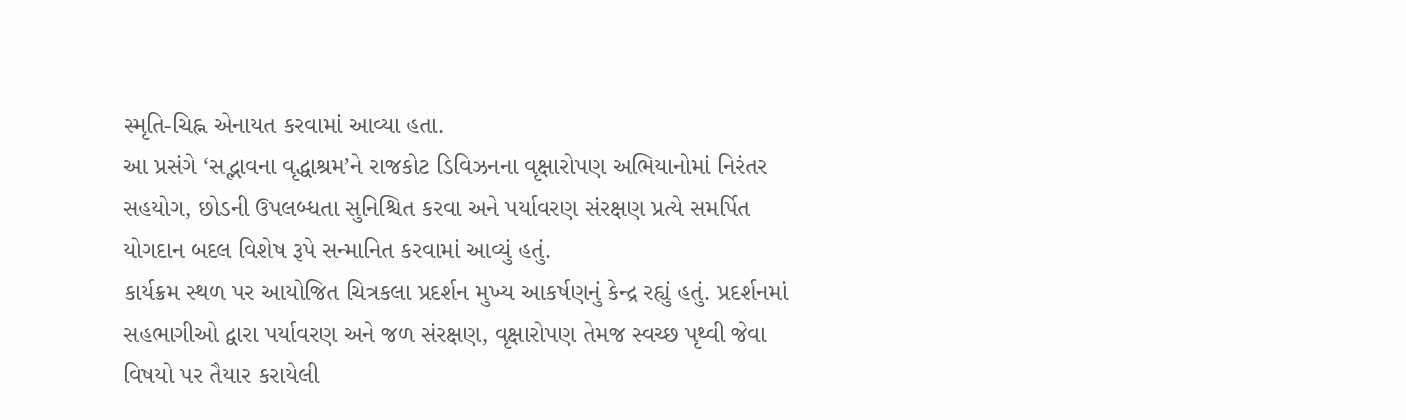સ્મૃતિ-ચિહ્ન એનાયત કરવામાં આવ્યા હતા.
આ પ્રસંગે ‘સદ્ભાવના વૃદ્ધાશ્રમ’ને રાજકોટ ડિવિઝનના વૃક્ષારોપણ અભિયાનોમાં નિરંતર સહયોગ, છોડની ઉપલબ્ધતા સુનિશ્ચિત કરવા અને પર્યાવરણ સંરક્ષણ પ્રત્યે સમર્પિત યોગદાન બદલ વિશેષ રૂપે સન્માનિત કરવામાં આવ્યું હતું.
કાર્યક્રમ સ્થળ પર આયોજિત ચિત્રકલા પ્રદર્શન મુખ્ય આકર્ષણનું કેન્દ્ર રહ્યું હતું. પ્રદર્શનમાં સહભાગીઓ દ્વારા પર્યાવરણ અને જળ સંરક્ષણ, વૃક્ષારોપણ તેમજ સ્વચ્છ પૃથ્વી જેવા વિષયો પર તૈયાર કરાયેલી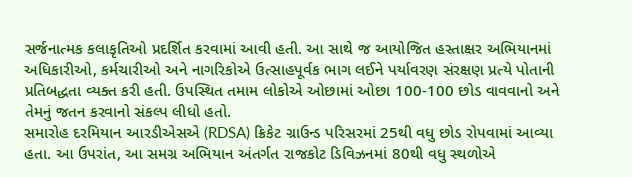સર્જનાત્મક કલાકૃતિઓ પ્રદર્શિત કરવામાં આવી હતી. આ સાથે જ આયોજિત હસ્તાક્ષર અભિયાનમાં અધિકારીઓ, કર્મચારીઓ અને નાગરિકોએ ઉત્સાહપૂર્વક ભાગ લઈને પર્યાવરણ સંરક્ષણ પ્રત્યે પોતાની પ્રતિબદ્ધતા વ્યક્ત કરી હતી. ઉપસ્થિત તમામ લોકોએ ઓછામાં ઓછા 100-100 છોડ વાવવાનો અને તેમનું જતન કરવાનો સંકલ્પ લીધો હતો.
સમારોહ દરમિયાન આરડીએસએ (RDSA) ક્રિકેટ ગ્રાઉન્ડ પરિસરમાં 25થી વધુ છોડ રોપવામાં આવ્યા હતા. આ ઉપરાંત, આ સમગ્ર અભિયાન અંતર્ગત રાજકોટ ડિવિઝનમાં 80થી વધુ સ્થળોએ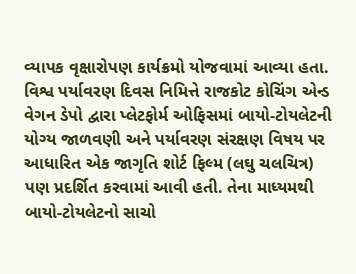વ્યાપક વૃક્ષારોપણ કાર્યક્રમો યોજવામાં આવ્યા હતા.
વિશ્વ પર્યાવરણ દિવસ નિમિત્તે રાજકોટ કોચિંગ એન્ડ વેગન ડેપો દ્વારા પ્લેટફોર્મ ઓફિસમાં બાયો-ટોયલેટની યોગ્ય જાળવણી અને પર્યાવરણ સંરક્ષણ વિષય પર આધારિત એક જાગૃતિ શોર્ટ ફિલ્મ (લઘુ ચલચિત્ર) પણ પ્રદર્શિત કરવામાં આવી હતી. તેના માધ્યમથી બાયો-ટોયલેટનો સાચો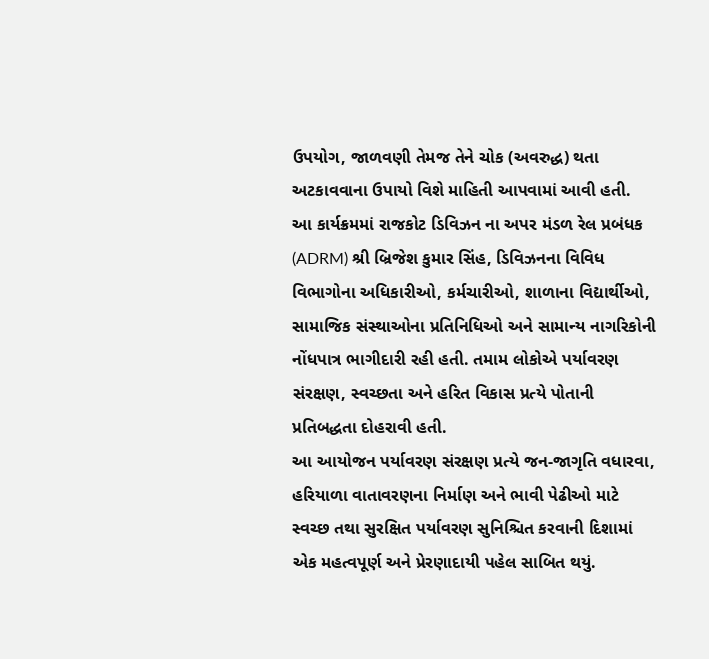ઉપયોગ, જાળવણી તેમજ તેને ચોક (અવરુદ્ધ) થતા અટકાવવાના ઉપાયો વિશે માહિતી આપવામાં આવી હતી.
આ કાર્યક્રમમાં રાજકોટ ડિવિઝન ના અપર મંડળ રેલ પ્રબંધક (ADRM) શ્રી બ્રિજેશ કુમાર સિંહ, ડિવિઝનના વિવિધ વિભાગોના અધિકારીઓ, કર્મચારીઓ, શાળાના વિદ્યાર્થીઓ, સામાજિક સંસ્થાઓના પ્રતિનિધિઓ અને સામાન્ય નાગરિકોની નોંધપાત્ર ભાગીદારી રહી હતી. તમામ લોકોએ પર્યાવરણ સંરક્ષણ, સ્વચ્છતા અને હરિત વિકાસ પ્રત્યે પોતાની પ્રતિબદ્ધતા દોહરાવી હતી.
આ આયોજન પર્યાવરણ સંરક્ષણ પ્રત્યે જન-જાગૃતિ વધારવા, હરિયાળા વાતાવરણના નિર્માણ અને ભાવી પેઢીઓ માટે સ્વચ્છ તથા સુરક્ષિત પર્યાવરણ સુનિશ્ચિત કરવાની દિશામાં એક મહત્વપૂર્ણ અને પ્રેરણાદાયી પહેલ સાબિત થયું.